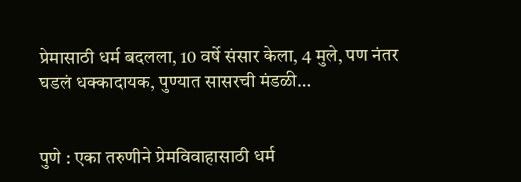प्रेमासाठी धर्म बदलला, 10 वर्षे संसार केला, 4 मुले, पण नंतर घडलं धक्कादायक, पुण्यात सासरची मंडळी…


पुणे : एका तरुणीने प्रेमविवाहासाठी धर्म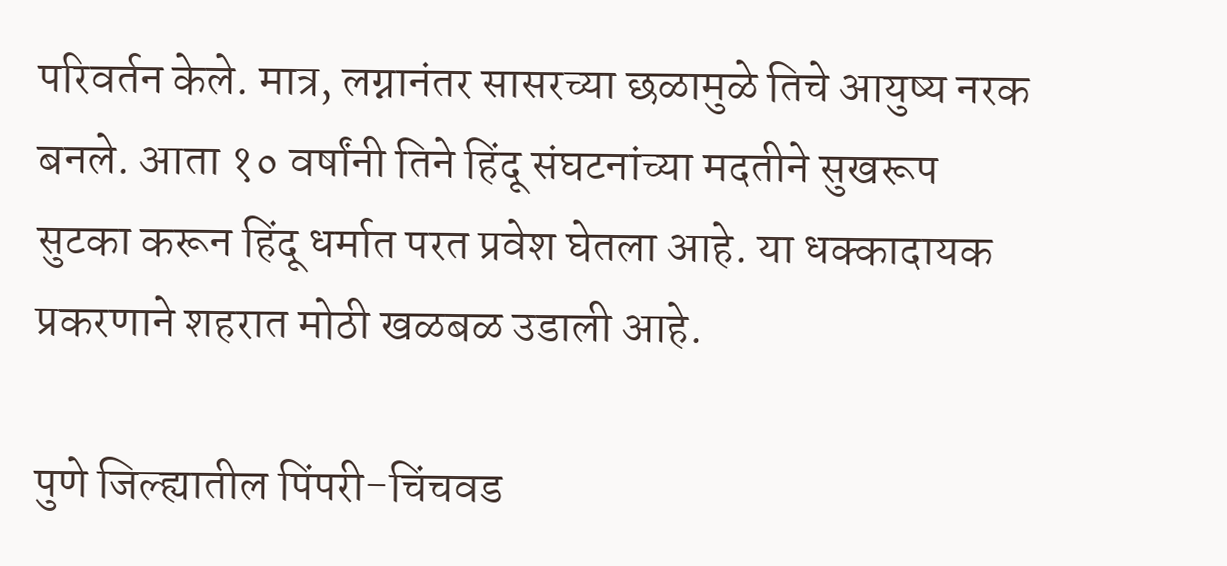परिवर्तन केले. मात्र, लग्नानंतर सासरच्या छळामुळे तिचे आयुष्य नरक बनले. आता १० वर्षांनी तिने हिंदू संघटनांच्या मदतीने सुखरूप सुटका करून हिंदू धर्मात परत प्रवेश घेतला आहे. या धक्कादायक प्रकरणाने शहरात मोठी खळबळ उडाली आहे.

पुणे जिल्ह्यातील पिंपरी-चिंचवड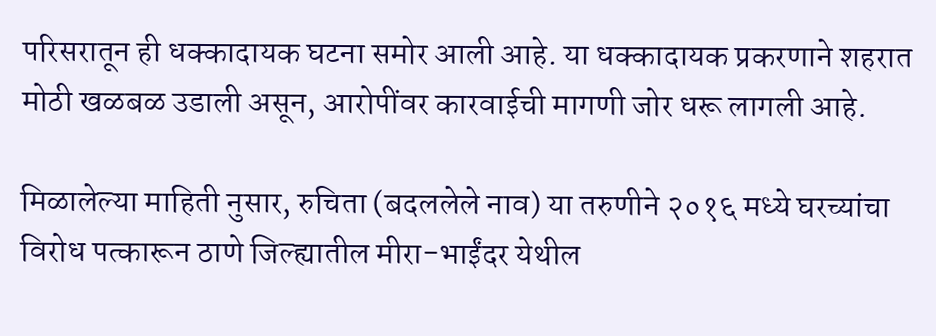परिसरातून ही धक्कादायक घटना समोर आली आहे. या धक्कादायक प्रकरणाने शहरात मोठी खळबळ उडाली असून, आरोपींवर कारवाईची मागणी जोर धरू लागली आहे.

मिळालेल्या माहिती नुसार, रुचिता (बदललेले नाव) या तरुणीने २०१६ मध्ये घरच्यांचा विरोध पत्कारून ठाणे जिल्ह्यातील मीरा-भाईंदर येथील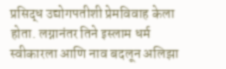प्रसिद्ध उद्योगपतीशी प्रेमविवाह केला होता. लग्नानंतर तिने इस्लाम धर्म स्वीकारला आणि नाव बदलून अलिझा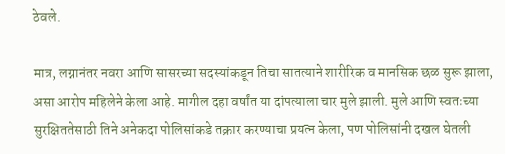ठेवले.

मात्र, लग्नानंतर नवरा आणि सासरच्या सदस्यांकडून तिचा सातत्याने शारीरिक व मानसिक छळ सुरू झाला, असा आरोप महिलेने केला आहे. मागील दहा वर्षांत या दांपत्याला चार मुले झाली. मुले आणि स्वतःच्या सुरक्षिततेसाठी तिने अनेकदा पोलिसांकडे तक्रार करण्याचा प्रयत्न केला, पण पोलिसांनी दखल घेतली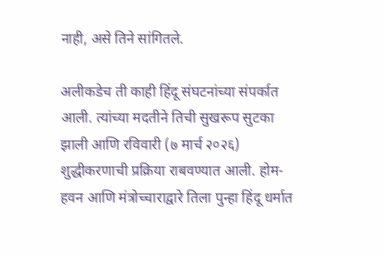नाही, असे तिने सांगितले.

अलीकडेच ती काही हिंदू संघटनांच्या संपर्कात आली. त्यांच्या मदतीने तिची सुखरूप सुटका झाली आणि रविवारी (७ मार्च २०२६) शुद्धीकरणाची प्रक्रिया राबवण्यात आली. होम-हवन आणि मंत्रोच्चाराद्वारे तिला पुन्हा हिंदू धर्मात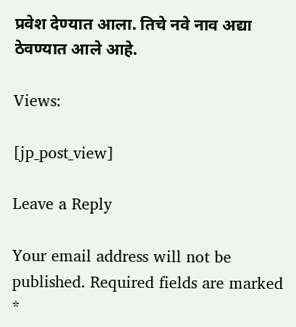प्रवेश देण्यात आला. तिचे नवे नाव अद्या ठेवण्यात आले आहे.

Views:

[jp_post_view]

Leave a Reply

Your email address will not be published. Required fields are marked *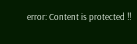error: Content is protected !!